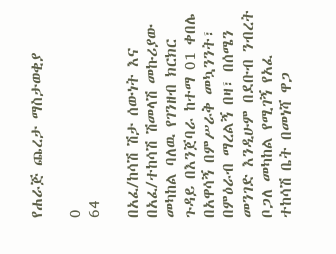የሐራጅ ጨረታ ማስታወቂያ

0
64

በአፈ/ከሳሽ ሽታ ሰውነት እና በአፈ/ተከሳሽ ሽመላሽ መኩሪያው መካከል ባለዉ የገንዘብ ክርክር ጉዳይ በእንጀባራ ከተማ 01 ቀበሌ በአዋሳኝ በምሥራቅ መኳንንት፣ በምዕራብ ማረልኝ በዛ፣ በሰሜን መንገድ እንዲሁም በደቡብ ንብረት ቦጋለ መካከል የሚገኝ የአፈ ተከሳሽ ቤት በመነሻ ዋጋ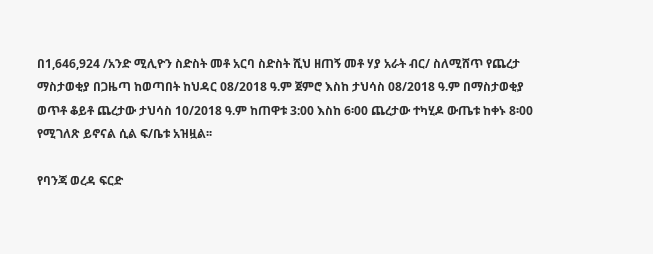በ1,646,924 /አንድ ሚሊዮን ስድስት መቶ አርባ ስድስት ሺህ ዘጠኝ መቶ ሃያ አራት ብር/ ስለሚሸጥ የጨረታ ማስታወቂያ በጋዜጣ ከወጣበት ከህዳር 08/2018 ዓ.ም ጀምሮ እስከ ታህሳስ 08/2018 ዓ.ም በማስታወቂያ ወጥቶ ቆይቶ ጨረታው ታህሳስ 10/2018 ዓ.ም ከጠዋቱ 3:00 እስከ 6፡00 ጨረታው ተካሂዶ ውጤቱ ከቀኑ 8፡00 የሚገለጽ ይኖናል ሲል ፍ/ቤቱ አዝዟል፡፡

የባንጃ ወረዳ ፍርድ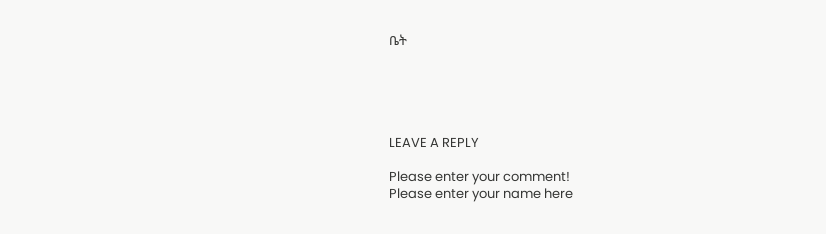ቤት





LEAVE A REPLY

Please enter your comment!
Please enter your name here